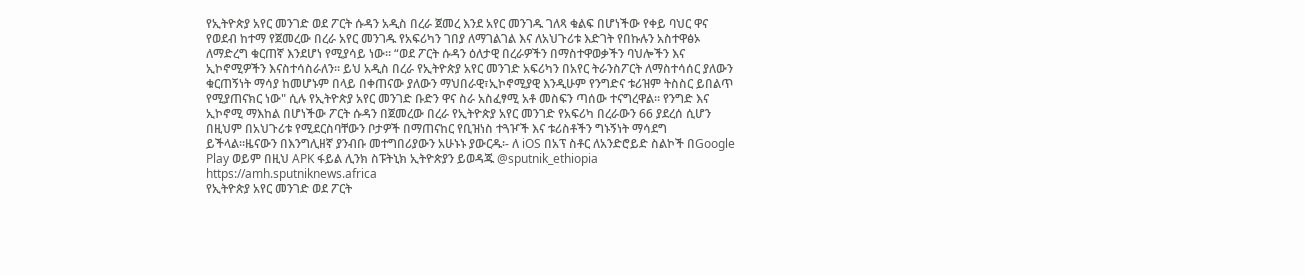የኢትዮጵያ አየር መንገድ ወደ ፖርት ሱዳን አዲስ በረራ ጀመረ እንደ አየር መንገዱ ገለጻ ቁልፍ በሆነችው የቀይ ባህር ዋና የወደብ ከተማ የጀመረው በረራ አየር መንገዱ የአፍሪካን ገበያ ለማገልገል እና ለአህጉሪቱ እድገት የበኩሉን አስተዋፅኦ ለማድረግ ቁርጠኛ እንደሆነ የሚያሳይ ነው። “ወደ ፖርት ሱዳን ዕለታዊ በረራዎችን በማስተዋወቃችን ባህሎችን እና ኢኮኖሚዎችን እናስተሳስራለን። ይህ አዲስ በረራ የኢትዮጵያ አየር መንገድ አፍሪካን በአየር ትራንስፖርት ለማስተሳሰር ያለውን ቁርጠኝነት ማሳያ ከመሆኑም በላይ በቀጠናው ያለውን ማህበራዊ፣ኢኮኖሚያዊ እንዲሁም የንግድና ቱሪዝም ትስስር ይበልጥ የሚያጠናክር ነው" ሲሉ የኢትዮጵያ አየር መንገድ ቡድን ዋና ስራ አስፈፃሚ አቶ መስፍን ጣሰው ተናግረዋል። የንግድ እና ኢኮኖሚ ማእከል በሆነችው ፖርት ሱዳን በጀመረው በረራ የኢትዮጵያ አየር መንገድ የአፍሪካ በረራውን 66 ያደረሰ ሲሆን በዚህም በአህጉሪቱ የሚደርስባቸውን ቦታዎች በማጠናከር የቢዝነስ ተጓዦች እና ቱሪስቶችን ግኑኝነት ማሳደግ ይችላል።ዜናውን በእንግሊዘኛ ያንብቡ መተግበሪያውን አሁኑኑ ያውርዱ፡- ለ iOS በአፕ ስቶር ለአንድሮይድ ስልኮች በGoogle Play ወይም በዚህ APK ፋይል ሊንክ ስፑትኒክ ኢትዮጵያን ይወዳጁ @sputnik_ethiopia
https://amh.sputniknews.africa
የኢትዮጵያ አየር መንገድ ወደ ፖርት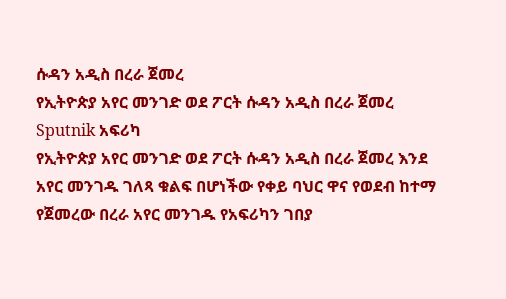ሱዳን አዲስ በረራ ጀመረ
የኢትዮጵያ አየር መንገድ ወደ ፖርት ሱዳን አዲስ በረራ ጀመረ
Sputnik አፍሪካ
የኢትዮጵያ አየር መንገድ ወደ ፖርት ሱዳን አዲስ በረራ ጀመረ እንደ አየር መንገዱ ገለጻ ቁልፍ በሆነችው የቀይ ባህር ዋና የወደብ ከተማ የጀመረው በረራ አየር መንገዱ የአፍሪካን ገበያ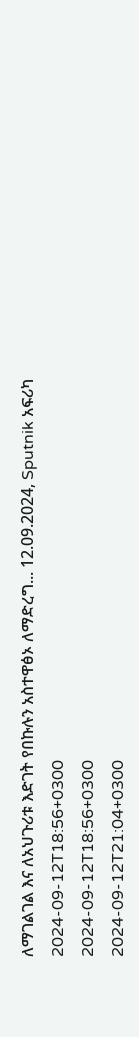ለማገልገል እና ለአህጉሪቱ እድገት የበኩሉን አስተዋፅኦ ለማድረግ... 12.09.2024, Sputnik አፍሪካ
2024-09-12T18:56+0300
2024-09-12T18:56+0300
2024-09-12T21:04+0300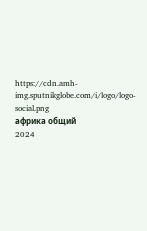https://cdn.amh-img.sputnikglobe.com/i/logo/logo-social.png
африка общий
2024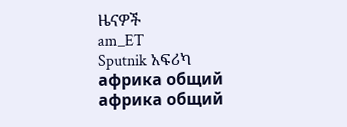ዜናዎች
am_ET
Sputnik አፍሪካ
африка общий
африка общий